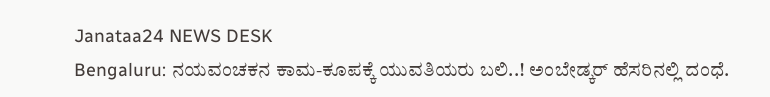Janataa24 NEWS DESK
Bengaluru: ನಯವಂಚಕನ ಕಾಮ-ಕೂಪಕ್ಕೆ ಯುವತಿಯರು ಬಲಿ..! ಅಂಬೇಡ್ಕರ್ ಹೆಸರಿನಲ್ಲಿ ದಂಧೆ.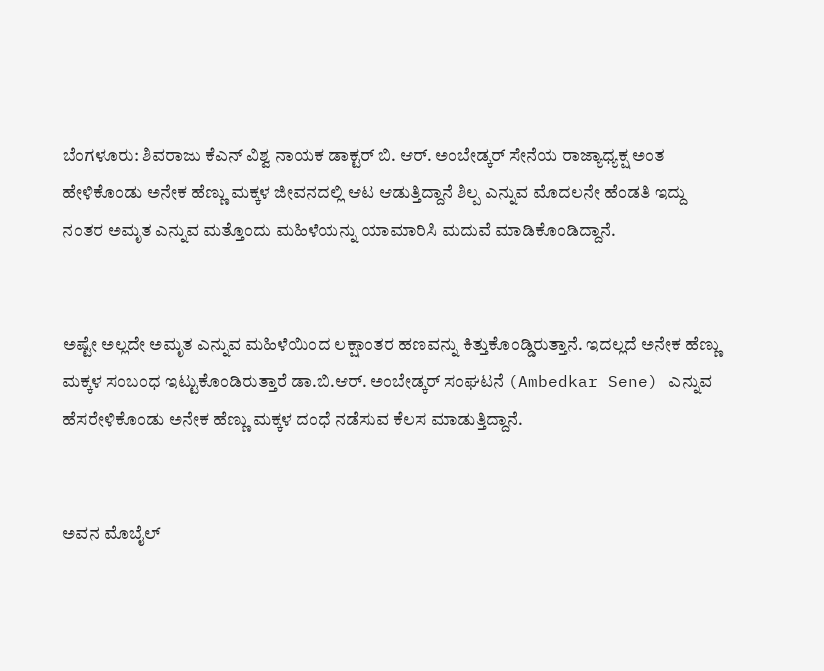ಬೆಂಗಳೂರು: ಶಿವರಾಜು ಕೆಎನ್ ವಿಶ್ವ ನಾಯಕ ಡಾಕ್ಟರ್ ಬಿ. ಆರ್. ಅಂಬೇಡ್ಕರ್ ಸೇನೆಯ ರಾಜ್ಯಾಧ್ಯಕ್ಷ ಅಂತ ಹೇಳಿಕೊಂಡು ಅನೇಕ ಹೆಣ್ಣು ಮಕ್ಕಳ ಜೀವನದಲ್ಲಿ ಆಟ ಆಡುತ್ತಿದ್ದಾನೆ ಶಿಲ್ಪ ಎನ್ನುವ ಮೊದಲನೇ ಹೆಂಡತಿ ಇದ್ದು ನಂತರ ಅಮೃತ ಎನ್ನುವ ಮತ್ತೊಂದು ಮಹಿಳೆಯನ್ನು ಯಾಮಾರಿಸಿ ಮದುವೆ ಮಾಡಿಕೊಂಡಿದ್ದಾನೆ.


ಅಷ್ಟೇ ಅಲ್ಲದೇ ಅಮೃತ ಎನ್ನುವ ಮಹಿಳೆಯಿಂದ ಲಕ್ಷಾಂತರ ಹಣವನ್ನು ಕಿತ್ತುಕೊಂಡ್ಡಿರುತ್ತಾನೆ. ಇದಲ್ಲದೆ ಅನೇಕ ಹೆಣ್ಣು ಮಕ್ಕಳ ಸಂಬಂಧ ಇಟ್ಟುಕೊಂಡಿರುತ್ತಾರೆ ಡಾ.ಬಿ.ಆರ್. ಅಂಬೇಡ್ಕರ್ ಸಂಘಟನೆ (Ambedkar Sene) ಎನ್ನುವ ಹೆಸರೇಳಿಕೊಂಡು ಅನೇಕ ಹೆಣ್ಣು ಮಕ್ಕಳ ದಂಧೆ ನಡೆಸುವ ಕೆಲಸ ಮಾಡುತ್ತಿದ್ದಾನೆ.


ಅವನ ಮೊಬೈಲ್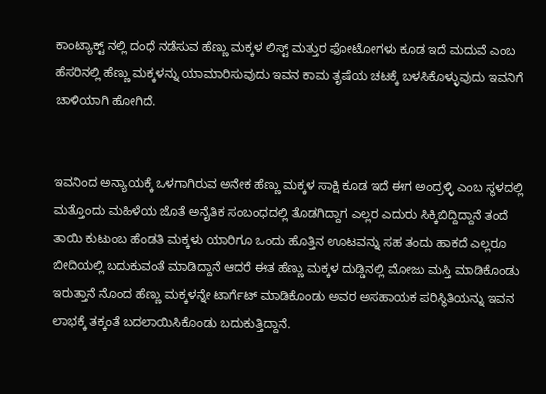ಕಾಂಟ್ಯಾಕ್ಟ್ ನಲ್ಲಿ ದಂಧೆ ನಡೆಸುವ ಹೆಣ್ಣು ಮಕ್ಕಳ ಲಿಸ್ಟ್ ಮತ್ತುರ ಫೋಟೋಗಳು ಕೂಡ ಇದೆ ಮದುವೆ ಎಂಬ ಹೆಸರಿನಲ್ಲಿ ಹೆಣ್ಣು ಮಕ್ಕಳನ್ನು ಯಾಮಾರಿಸುವುದು ಇವನ ಕಾಮ ತೃಷೆಯ ಚಟಕ್ಕೆ ಬಳಸಿಕೊಳ್ಳುವುದು ಇವನಿಗೆ ಚಾಳಿಯಾಗಿ ಹೋಗಿದೆ.


ಇವನಿಂದ ಅನ್ಯಾಯಕ್ಕೆ ಒಳಗಾಗಿರುವ ಅನೇಕ ಹೆಣ್ಣು ಮಕ್ಕಳ ಸಾಕ್ಷಿ ಕೂಡ ಇದೆ ಈಗ ಅಂದ್ರಳ್ಳಿ ಎಂಬ ಸ್ಥಳದಲ್ಲಿ ಮತ್ತೊಂದು ಮಹಿಳೆಯ ಜೊತೆ ಅನೈತಿಕ ಸಂಬಂಧದಲ್ಲಿ ತೊಡಗಿದ್ದಾಗ ಎಲ್ಲರ ಎದುರು ಸಿಕ್ಕಿಬಿದ್ದಿದ್ದಾನೆ ತಂದೆ ತಾಯಿ ಕುಟುಂಬ ಹೆಂಡತಿ ಮಕ್ಕಳು ಯಾರಿಗೂ ಒಂದು ಹೊತ್ತಿನ ಊಟವನ್ನು ಸಹ ತಂದು ಹಾಕದೆ ಎಲ್ಲರೂ ಬೀದಿಯಲ್ಲಿ ಬದುಕುವಂತೆ ಮಾಡಿದ್ದಾನೆ ಆದರೆ ಈತ ಹೆಣ್ಣು ಮಕ್ಕಳ ದುಡ್ಡಿನಲ್ಲಿ ಮೋಜು ಮಸ್ತಿ ಮಾಡಿಕೊಂಡು ಇರುತ್ತಾನೆ ನೊಂದ ಹೆಣ್ಣು ಮಕ್ಕಳನ್ನೇ ಟಾರ್ಗೆಟ್ ಮಾಡಿಕೊಂಡು ಅವರ ಅಸಹಾಯಕ ಪರಿಸ್ಥಿತಿಯನ್ನು ಇವನ ಲಾಭಕ್ಕೆ ತಕ್ಕಂತೆ ಬದಲಾಯಿಸಿಕೊಂಡು ಬದುಕುತ್ತಿದ್ದಾನೆ.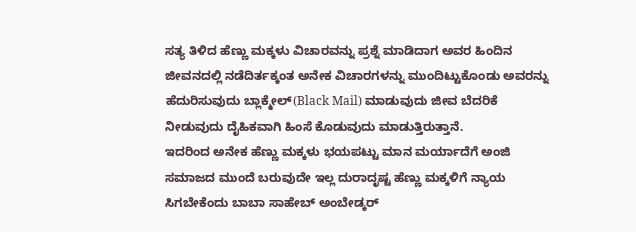ಸತ್ಯ ತಿಳಿದ ಹೆಣ್ಣು ಮಕ್ಕಳು ವಿಚಾರವನ್ನು ಪ್ರಶ್ನೆ ಮಾಡಿದಾಗ ಅವರ ಹಿಂದಿನ ಜೀವನದಲ್ಲಿ ನಡೆದಿರ್ತಕ್ಕಂತ ಅನೇಕ ವಿಚಾರಗಳನ್ನು ಮುಂದಿಟ್ಟುಕೊಂಡು ಅವರನ್ನು ಹೆದುರಿಸುವುದು ಬ್ಲಾಕ್ಮೇಲ್(Black Mail) ಮಾಡುವುದು ಜೀವ ಬೆದರಿಕೆ ನೀಡುವುದು ದೈಹಿಕವಾಗಿ ಹಿಂಸೆ ಕೊಡುವುದು ಮಾಡುತ್ತಿರುತ್ತಾನೆ.
ಇದರಿಂದ ಅನೇಕ ಹೆಣ್ಣು ಮಕ್ಕಳು ಭಯಪಟ್ಟು ಮಾನ ಮರ್ಯಾದೆಗೆ ಅಂಜಿ ಸಮಾಜದ ಮುಂದೆ ಬರುವುದೇ ಇಲ್ಲ ದುರಾದೃಷ್ಟ ಹೆಣ್ಣು ಮಕ್ಕಳಿಗೆ ನ್ಯಾಯ ಸಿಗಬೇಕೆಂದು ಬಾಬಾ ಸಾಹೇಬ್ ಅಂಬೇಡ್ಕರ್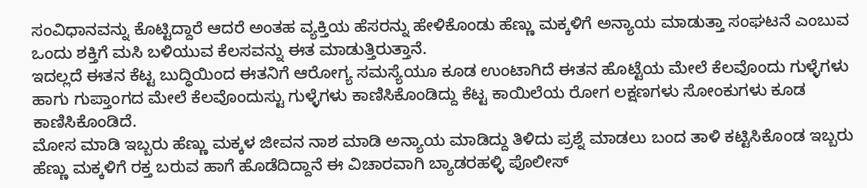ಸಂವಿಧಾನವನ್ನು ಕೊಟ್ಟಿದ್ದಾರೆ ಆದರೆ ಅಂತಹ ವ್ಯಕ್ತಿಯ ಹೆಸರನ್ನು ಹೇಳಿಕೊಂಡು ಹೆಣ್ಣು ಮಕ್ಕಳಿಗೆ ಅನ್ಯಾಯ ಮಾಡುತ್ತಾ ಸಂಘಟನೆ ಎಂಬುವ ಒಂದು ಶಕ್ತಿಗೆ ಮಸಿ ಬಳಿಯುವ ಕೆಲಸವನ್ನು ಈತ ಮಾಡುತ್ತಿರುತ್ತಾನೆ.
ಇದಲ್ಲದೆ ಈತನ ಕೆಟ್ಟ ಬುದ್ಧಿಯಿಂದ ಈತನಿಗೆ ಆರೋಗ್ಯ ಸಮಸ್ಯೆಯೂ ಕೂಡ ಉಂಟಾಗಿದೆ ಈತನ ಹೊಟ್ಟೆಯ ಮೇಲೆ ಕೆಲವೊಂದು ಗುಳ್ಳೆಗಳು ಹಾಗು ಗುಪ್ತಾಂಗದ ಮೇಲೆ ಕೆಲವೊಂದುಸ್ಟು ಗುಳ್ಳೆಗಳು ಕಾಣಿಸಿಕೊಂಡಿದ್ದು ಕೆಟ್ಟ ಕಾಯಿಲೆಯ ರೋಗ ಲಕ್ಷಣಗಳು ಸೋಂಕುಗಳು ಕೂಡ ಕಾಣಿಸಿಕೊಂಡಿದೆ.
ಮೋಸ ಮಾಡಿ ಇಬ್ಬರು ಹೆಣ್ಣು ಮಕ್ಕಳ ಜೀವನ ನಾಶ ಮಾಡಿ ಅನ್ಯಾಯ ಮಾಡಿದ್ದು ತಿಳಿದು ಪ್ರಶ್ನೆ ಮಾಡಲು ಬಂದ ತಾಳಿ ಕಟ್ಟಿಸಿಕೊಂಡ ಇಬ್ಬರು ಹೆಣ್ಣು ಮಕ್ಕಳಿಗೆ ರಕ್ತ ಬರುವ ಹಾಗೆ ಹೊಡೆದಿದ್ದಾನೆ ಈ ವಿಚಾರವಾಗಿ ಬ್ಯಾಡರಹಳ್ಳಿ ಪೊಲೀಸ್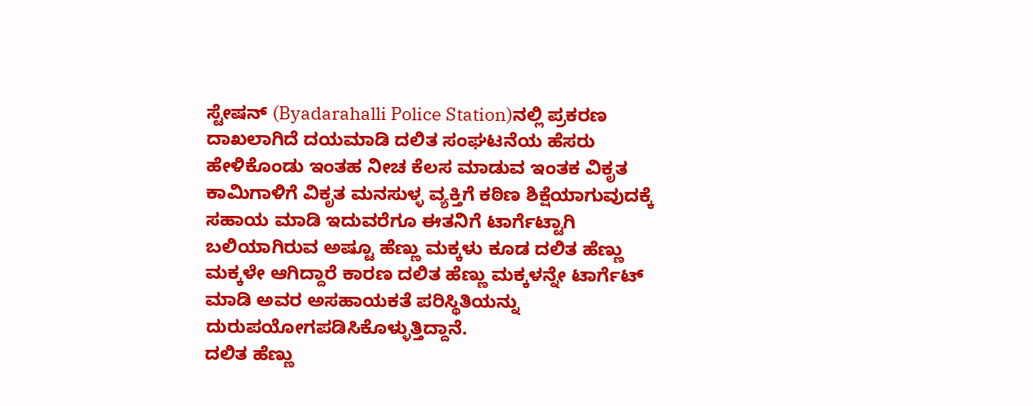ಸ್ಟೇಷನ್ (Byadarahalli Police Station)ನಲ್ಲಿ ಪ್ರಕರಣ ದಾಖಲಾಗಿದೆ ದಯಮಾಡಿ ದಲಿತ ಸಂಘಟನೆಯ ಹೆಸರು ಹೇಳಿಕೊಂಡು ಇಂತಹ ನೀಚ ಕೆಲಸ ಮಾಡುವ ಇಂತಕ ವಿಕೃತ ಕಾಮಿಗಾಳಿಗೆ ವಿಕೃತ ಮನಸುಳ್ಳ ವ್ಯಕ್ತಿಗೆ ಕಠಿಣ ಶಿಕ್ಷೆಯಾಗುವುದಕ್ಕೆ ಸಹಾಯ ಮಾಡಿ ಇದುವರೆಗೂ ಈತನಿಗೆ ಟಾರ್ಗೆಟ್ಟಾಗಿ ಬಲಿಯಾಗಿರುವ ಅಷ್ಟೂ ಹೆಣ್ಣು ಮಕ್ಕಳು ಕೂಡ ದಲಿತ ಹೆಣ್ಣು ಮಕ್ಕಳೇ ಆಗಿದ್ದಾರೆ ಕಾರಣ ದಲಿತ ಹೆಣ್ಣು ಮಕ್ಕಳನ್ನೇ ಟಾರ್ಗೆಟ್ ಮಾಡಿ ಅವರ ಅಸಹಾಯಕತೆ ಪರಿಸ್ಥಿತಿಯನ್ನು ದುರುಪಯೋಗಪಡಿಸಿಕೊಳ್ಳುತ್ತಿದ್ದಾನೆ.
ದಲಿತ ಹೆಣ್ಣು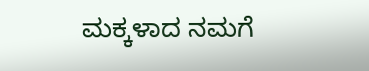ಮಕ್ಕಳಾದ ನಮಗೆ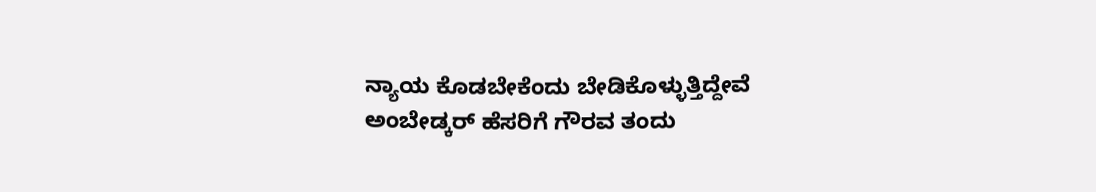ನ್ಯಾಯ ಕೊಡಬೇಕೆಂದು ಬೇಡಿಕೊಳ್ಳುತ್ತಿದ್ದೇವೆ ಅಂಬೇಡ್ಕರ್ ಹೆಸರಿಗೆ ಗೌರವ ತಂದು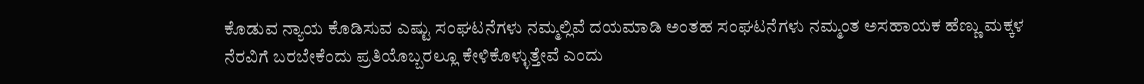ಕೊಡುವ ನ್ಯಾಯ ಕೊಡಿಸುವ ಎಷ್ಟು ಸಂಘಟನೆಗಳು ನಮ್ಮಲ್ಲಿವೆ ದಯಮಾಡಿ ಅಂತಹ ಸಂಘಟನೆಗಳು ನಮ್ಮಂತ ಅಸಹಾಯಕ ಹೆಣ್ಣು ಮಕ್ಕಳ ನೆರವಿಗೆ ಬರಬೇಕೆಂದು ಪ್ರತಿಯೊಬ್ಬರಲ್ಲೂ ಕೇಳಿಕೊಳ್ಳುತ್ತೇವೆ ಎಂದು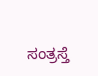ಸಂತ್ರಸ್ತೆ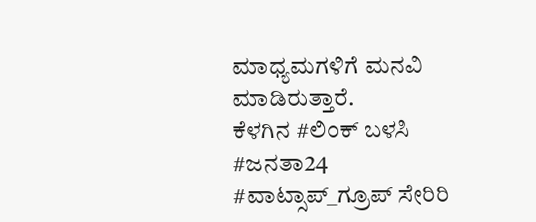ಮಾಧ್ಯಮಗಳಿಗೆ ಮನವಿ ಮಾಡಿರುತ್ತಾರೆ.
ಕೆಳಗಿನ #ಲಿಂಕ್ ಬಳಸಿ #ಜನತಾ24 #ವಾಟ್ಸಾಪ್_ಗ್ರೂಪ್ ಸೇರಿರಿ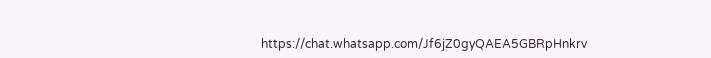https://chat.whatsapp.com/Jf6jZ0gyQAEA5GBRpHnkrv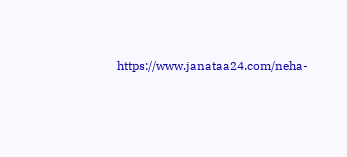https://www.janataa24.com/neha-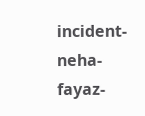incident-neha-fayaz-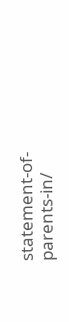statement-of-parents-in/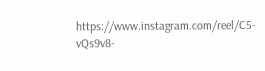https://www.instagram.com/reel/C5-vQs9v8-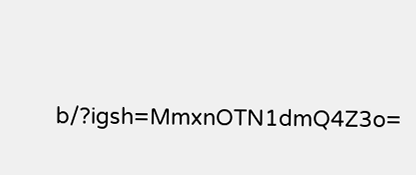b/?igsh=MmxnOTN1dmQ4Z3o=